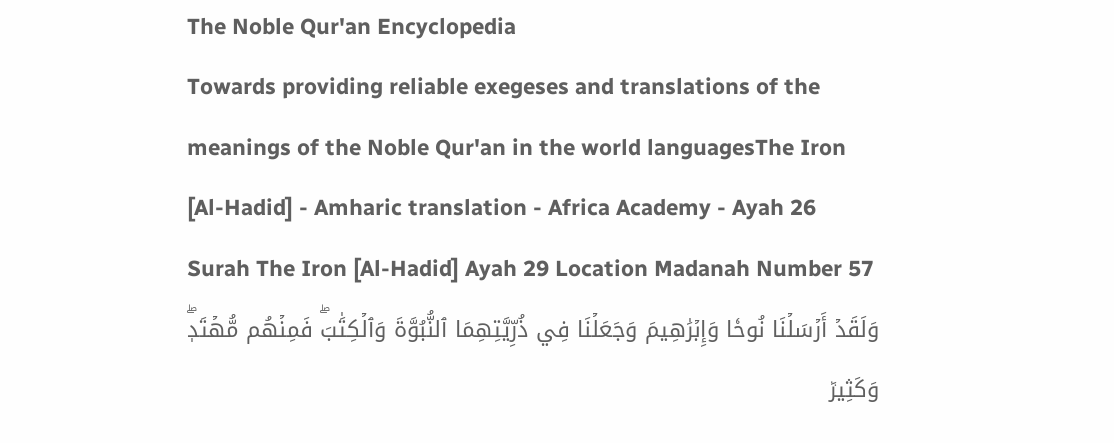The Noble Qur'an Encyclopedia
Towards providing reliable exegeses and translations of the meanings of the Noble Qur'an in the world languagesThe Iron [Al-Hadid] - Amharic translation - Africa Academy - Ayah 26
Surah The Iron [Al-Hadid] Ayah 29 Location Madanah Number 57
وَلَقَدۡ أَرۡسَلۡنَا نُوحٗا وَإِبۡرَٰهِيمَ وَجَعَلۡنَا فِي ذُرِّيَّتِهِمَا ٱلنُّبُوَّةَ وَٱلۡكِتَٰبَۖ فَمِنۡهُم مُّهۡتَدٖۖ وَكَثِيرٞ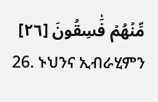مِّنۡهُمۡ فَٰسِقُونَ [٢٦]
26. ኑህንና ኢብራሂምን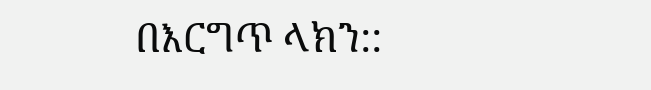በእርግጥ ላክን::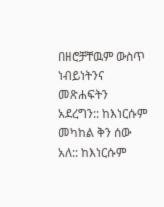በዘሮቻቸዉም ውስጥ ነብይነትንና መጽሐፍትን አደረግን:: ከእነርሱም መካከል ቅን ሰው አለ:: ከእነርሱም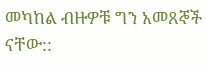መካከል ብዙዎቹ ግን አመጸኞች ናቸው::